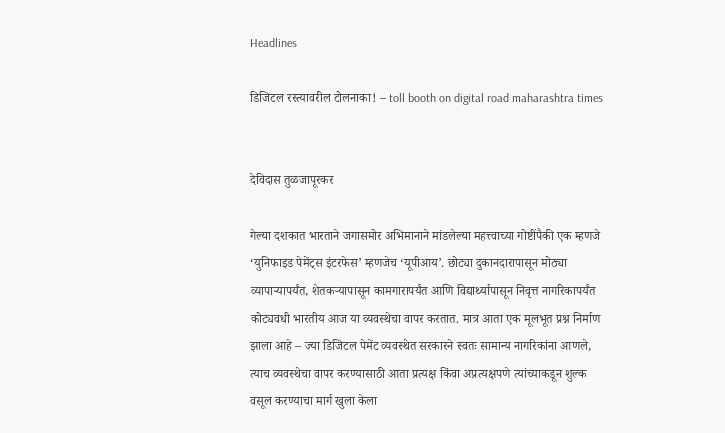Headlines

डिजिटल रस्त्यावरील टोलनाका! – toll booth on digital road maharashtra times


देविदास तुळजापूरकर

गेल्या दशकात भारताने जगासमोर अभिमानाने मांडलेल्या महत्त्वाच्या गोष्टींपैकी एक म्हणजे ‘युनिफाइड पेमेंट्स इंटरफेस’ म्हणजेच ‘यूपीआय’. छोट्या दुकानदारापासून मोठ्या व्यापाऱ्यापर्यंत, शेतकऱ्यापासून कामगारापर्यंत आणि विद्यार्थ्यापासून निवृत्त नागरिकापर्यंत कोट्यवधी भारतीय आज या व्यवस्थेचा वापर करतात. मात्र आता एक मूलभूत प्रश्न निर्माण झाला आहे – ज्या डिजिटल पेमेंट व्यवस्थेत सरकारने स्वतः सामान्य नागरिकांना आणले, त्याच व्यवस्थेचा वापर करण्यासाठी आता प्रत्यक्ष किंवा अप्रत्यक्षपणे त्यांच्याकडून शुल्क वसूल करण्याचा मार्ग खुला केला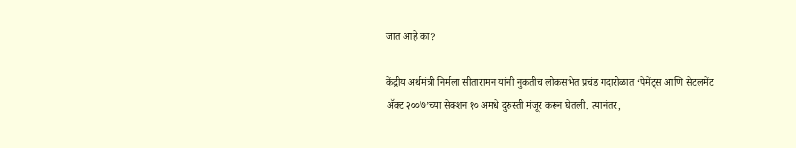जात आहे का?

केंद्रीय अर्थमंत्री निर्मला सीतारामन यांनी नुकतीच लोकसभेत प्रचंड गदारोळात ‘पेमेंट्स आणि सेटलमेंट ॲक्ट २००७’च्या सेक्शन १० अमधे दुरुस्ती मंजूर करून घेतली. त्यानंतर,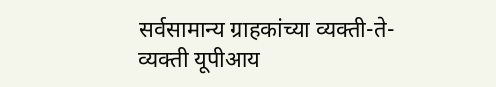सर्वसामान्य ग्राहकांच्या व्यक्ती-ते-व्यक्ती यूपीआय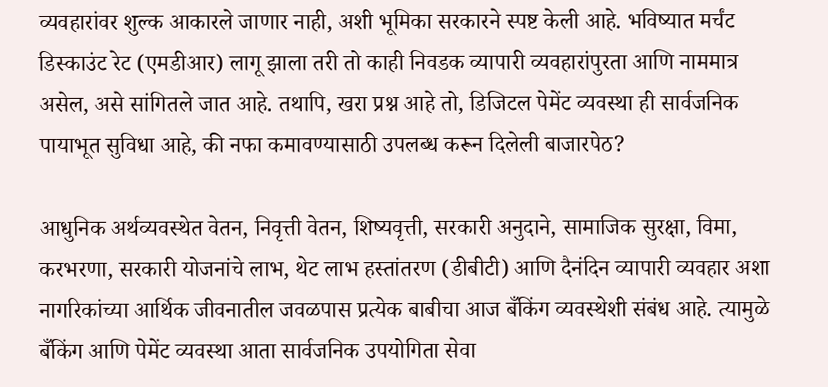व्यवहारांवर शुल्क आकारले जाणार नाही, अशी भूमिका सरकारने स्पष्ट केली आहे. भविष्यात मर्चंट डिस्काउंट रेट (एमडीआर) लागू झाला तरी तो काही निवडक व्यापारी व्यवहारांपुरता आणि नाममात्र असेल, असे सांगितले जात आहे. तथापि, खरा प्रश्न आहे तो, डिजिटल पेमेंट व्यवस्था ही सार्वजनिक पायाभूत सुविधा आहे, की नफा कमावण्यासाठी उपलब्ध करून दिलेली बाजारपेठ?

आधुनिक अर्थव्यवस्थेत वेतन, निवृत्ती वेतन, शिष्यवृत्ती, सरकारी अनुदाने, सामाजिक सुरक्षा, विमा, करभरणा, सरकारी योजनांचे लाभ, थेट लाभ हस्तांतरण (डीबीटी) आणि दैनंदिन व्यापारी व्यवहार अशा नागरिकांच्या आर्थिक जीवनातील जवळपास प्रत्येक बाबीचा आज बँकिंग व्यवस्थेशी संबंध आहे. त्यामुळे बँकिंग आणि पेमेंट व्यवस्था आता सार्वजनिक उपयोगिता सेवा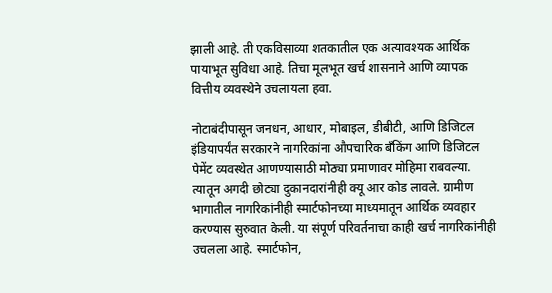झाली आहे. ती एकविसाव्या शतकातील एक अत्यावश्यक आर्थिक पायाभूत सुविधा आहे. तिचा मूलभूत खर्च शासनाने आणि व्यापक वित्तीय व्यवस्थेने उचलायला हवा.

नोटाबंदीपासून जनधन, आधार, मोबाइल, डीबीटी, आणि डिजिटल इंडियापर्यंत सरकारने नागरिकांना औपचारिक बँकिंग आणि डिजिटल पेमेंट व्यवस्थेत आणण्यासाठी मोठ्या प्रमाणावर मोहिमा राबवल्या. त्यातून अगदी छोट्या दुकानदारांनीही क्यू आर कोड लावले. ग्रामीण भागातील नागरिकांनीही स्मार्टफोनच्या माध्यमातून आर्थिक व्यवहार करण्यास सुरुवात केली. या संपूर्ण परिवर्तनाचा काही खर्च नागरिकांनीही उचलला आहे. स्मार्टफोन,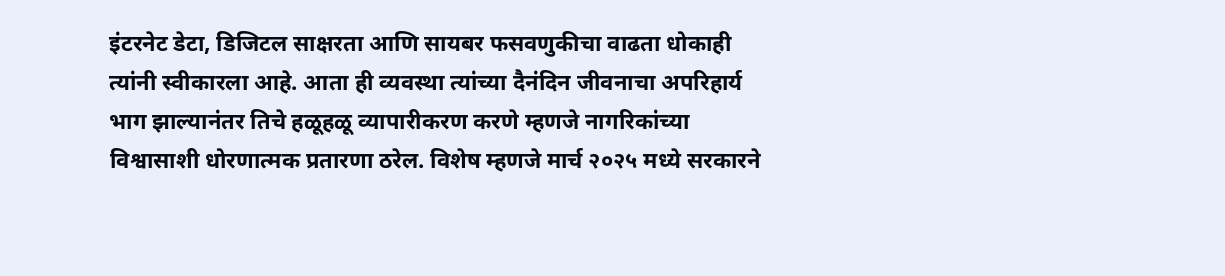इंटरनेट डेटा, डिजिटल साक्षरता आणि सायबर फसवणुकीचा वाढता धोकाही त्यांनी स्वीकारला आहे. आता ही व्यवस्था त्यांच्या दैनंदिन जीवनाचा अपरिहार्य भाग झाल्यानंतर तिचे हळूहळू व्यापारीकरण करणे म्हणजे नागरिकांच्या विश्वासाशी धोरणात्मक प्रतारणा ठरेल. विशेष म्हणजे मार्च २०२५ मध्ये सरकारने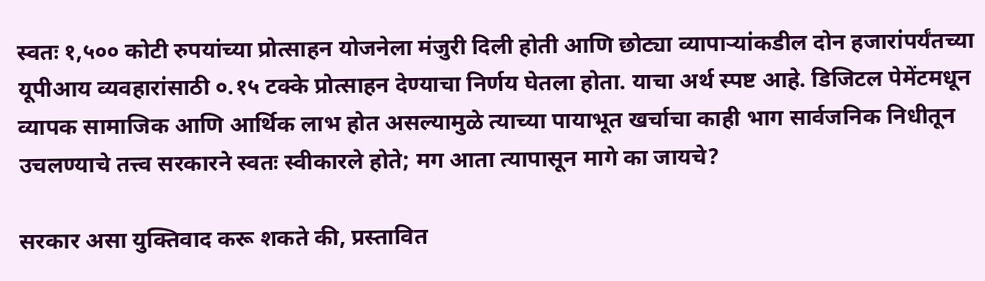स्वतः १,५०० कोटी रुपयांच्या प्रोत्साहन योजनेला मंजुरी दिली होती आणि छोट्या व्यापाऱ्यांकडील दोन हजारांपर्यंतच्या यूपीआय व्यवहारांसाठी ०.१५ टक्के प्रोत्साहन देण्याचा निर्णय घेतला होता. याचा अर्थ स्पष्ट आहे. डिजिटल पेमेंटमधून व्यापक सामाजिक आणि आर्थिक लाभ होत असल्यामुळे त्याच्या पायाभूत खर्चाचा काही भाग सार्वजनिक निधीतून उचलण्याचे तत्त्व सरकारने स्वतः स्वीकारले होते; मग आता त्यापासून मागे का जायचे?

सरकार असा युक्तिवाद करू शकते की, प्रस्तावित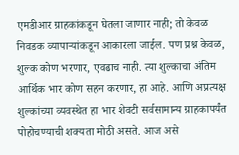एमडीआर ग्राहकांकडून घेतला जाणार नाही; तो केवळ निवडक व्यापाऱ्यांकडून आकारला जाईल. पण प्रश्न केवळ, शुल्क कोण भरणार, एवढाच नाही. त्या शुल्काचा अंतिम आर्थिक भार कोण सहन करणार, हा आहे. आणि अप्रत्यक्ष शुल्कांच्या व्यवस्थेत हा भार शेवटी सर्वसामान्य ग्राहकापर्यंत पोहोचण्याची शक्यता मोठी असते. आज असे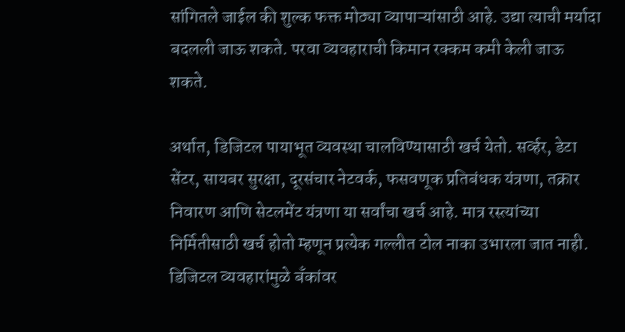सांगितले जाईल की शुल्क फक्त मोठ्या व्यापाऱ्यांसाठी आहे. उद्या त्याची मर्यादा बदलली जाऊ शकते. परवा व्यवहाराची किमान रक्कम कमी केली जाऊ शकते.

अर्थात, डिजिटल पायाभूत व्यवस्था चालविण्यासाठी खर्च येतो. सर्व्हर, डेटा सेंटर, सायबर सुरक्षा, दूरसंचार नेटवर्क, फसवणूक प्रतिबंधक यंत्रणा, तक्रार निवारण आणि सेटलमेंट यंत्रणा या सर्वांचा खर्च आहे. मात्र रस्त्यांच्या निर्मितीसाठी खर्च होतो म्हणून प्रत्येक गल्लीत टोल नाका उभारला जात नाही. डिजिटल व्यवहारांमुळे बँकांवर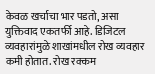केवळ खर्चाचा भार पडतो, असा युक्तिवाद एकतर्फी आहे. डिजिटल व्यवहारांमुळे शाखांमधील रोख व्यवहार कमी होतात. रोख रक्कम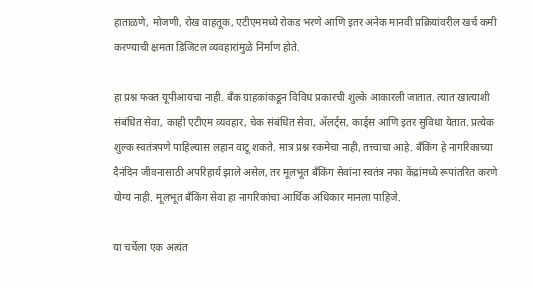हाताळणे, मोजणी, रोख वाहतूक, एटीएममध्ये रोकड भरणे आणि इतर अनेक मानवी प्रक्रियांवरील खर्च कमी करण्याची क्षमता डिजिटल व्यवहारांमुळे निर्माण होते.

हा प्रश्न फक्त यूपीआयचा नाही. बँक ग्राहकांकडून विविध प्रकारची शुल्के आकारली जातात. त्यात खात्याशी संबंधित सेवा, काही एटीएम व्यवहार, चेक संबंधित सेवा, ॲलर्ट्स, कार्ड्स आणि इतर सुविधा येतात. प्रत्येक शुल्क स्वतंत्रपणे पाहिल्यास लहान वाटू शकते. मात्र प्रश्न रकमेचा नाही, तत्त्वाचा आहे. बँकिंग हे नागरिकाच्या दैनंदिन जीवनासाठी अपरिहार्य झाले असेल, तर मूलभूत बँकिंग सेवांना स्वतंत्र नफा केंद्रांमध्ये रूपांतरित करणे योग्य नाही. मूलभूत बँकिंग सेवा हा नागरिकांचा आर्थिक अधिकार मानला पाहिजे.

या चर्चेला एक अत्यंत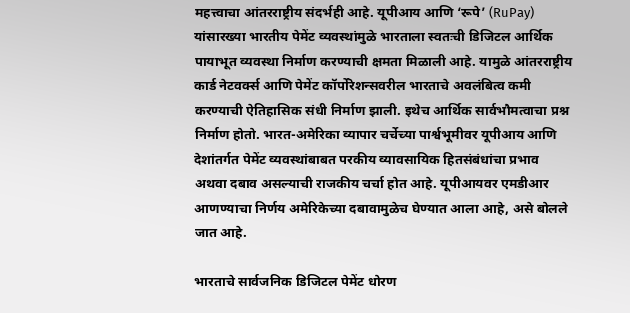महत्त्वाचा आंतरराष्ट्रीय संदर्भही आहे. यूपीआय आणि ‘रूपे’ (RuPay) यांसारख्या भारतीय पेमेंट व्यवस्थांमुळे भारताला स्वतःची डिजिटल आर्थिक पायाभूत व्यवस्था निर्माण करण्याची क्षमता मिळाली आहे. यामुळे आंतरराष्ट्रीय कार्ड नेटवर्क्स आणि पेमेंट कॉर्पोरेशन्सवरील भारताचे अवलंबित्व कमी करण्याची ऐतिहासिक संधी निर्माण झाली. इथेच आर्थिक सार्वभौमत्वाचा प्रश्न निर्माण होतो. भारत-अमेरिका व्यापार चर्चेच्या पार्श्वभूमीवर यूपीआय आणि देशांतर्गत पेमेंट व्यवस्थांबाबत परकीय व्यावसायिक हितसंबंधांचा प्रभाव अथवा दबाव असल्याची राजकीय चर्चा होत आहे. यूपीआयवर एमडीआर आणण्याचा निर्णय अमेरिकेच्या दबावामुळेच घेण्यात आला आहे, असे बोलले जात आहे.

भारताचे सार्वजनिक डिजिटल पेमेंट धोरण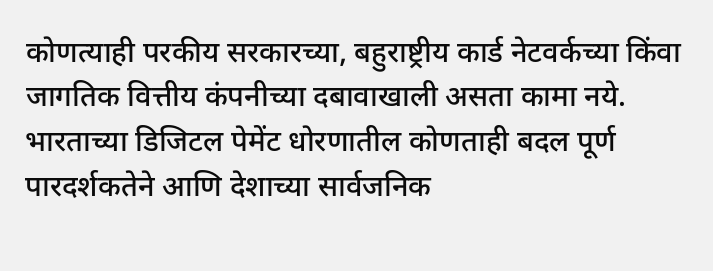कोणत्याही परकीय सरकारच्या, बहुराष्ट्रीय कार्ड नेटवर्कच्या किंवा जागतिक वित्तीय कंपनीच्या दबावाखाली असता कामा नये. भारताच्या डिजिटल पेमेंट धोरणातील कोणताही बदल पूर्ण पारदर्शकतेने आणि देशाच्या सार्वजनिक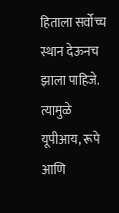हिताला सर्वोच्च स्थान देऊनच झाला पाहिजे. त्यामुळे यूपीआय, रूपे आणि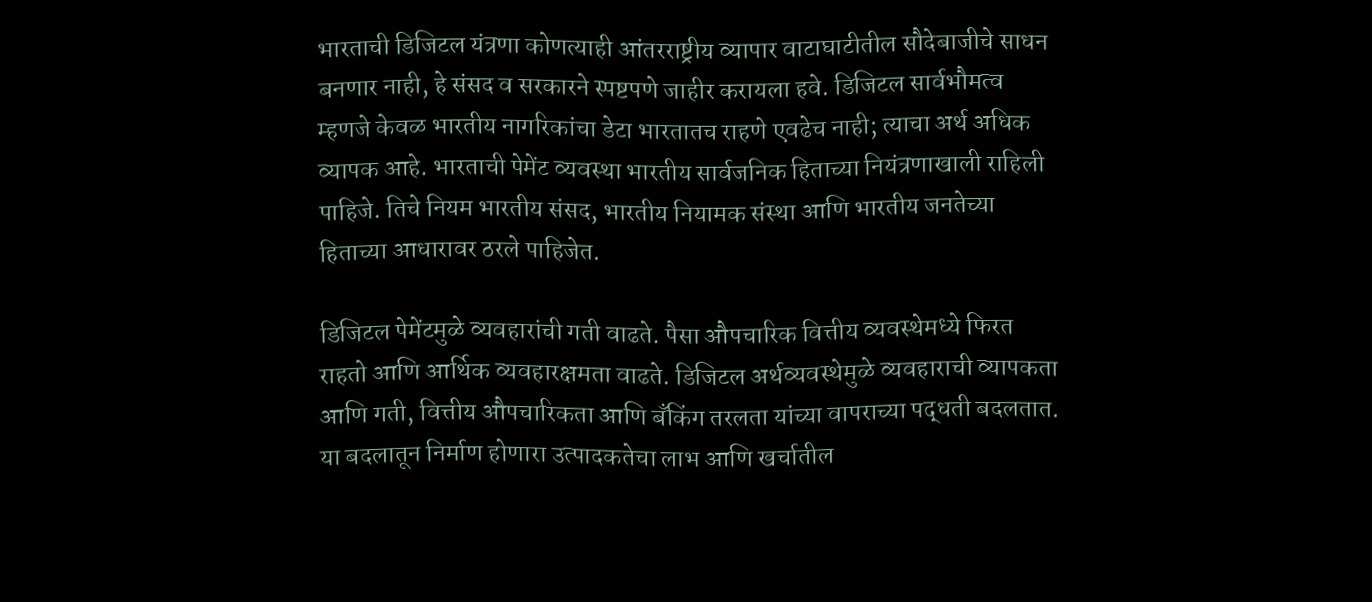भारताची डिजिटल यंत्रणा कोणत्याही आंतरराष्ट्रीय व्यापार वाटाघाटीतील सौदेबाजीचे साधन बनणार नाही, हे संसद व सरकारने स्पष्टपणे जाहीर करायला हवे. डिजिटल सार्वभौमत्व म्हणजे केवळ भारतीय नागरिकांचा डेटा भारतातच राहणे एवढेच नाही; त्याचा अर्थ अधिक व्यापक आहे. भारताची पेमेंट व्यवस्था भारतीय सार्वजनिक हिताच्या नियंत्रणाखाली राहिली पाहिजे. तिचे नियम भारतीय संसद, भारतीय नियामक संस्था आणि भारतीय जनतेच्या हिताच्या आधारावर ठरले पाहिजेत.

डिजिटल पेमेंटमुळे व्यवहारांची गती वाढते. पैसा औपचारिक वित्तीय व्यवस्थेमध्ये फिरत राहतो आणि आर्थिक व्यवहारक्षमता वाढते. डिजिटल अर्थव्यवस्थेमुळे व्यवहाराची व्यापकता आणि गती, वित्तीय औपचारिकता आणि बँकिंग तरलता यांच्या वापराच्या पद्धती बदलतात. या बदलातून निर्माण होणारा उत्पादकतेचा लाभ आणि खर्चातील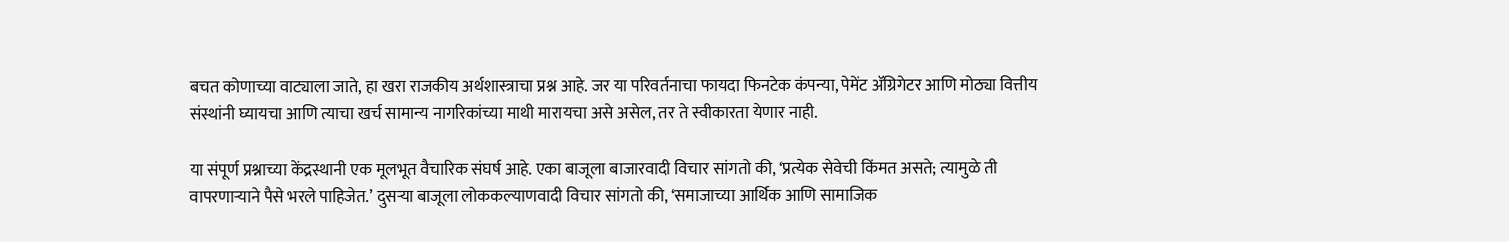बचत कोणाच्या वाट्याला जाते, हा खरा राजकीय अर्थशास्त्राचा प्रश्न आहे. जर या परिवर्तनाचा फायदा फिनटेक कंपन्या, पेमेंट ॲग्रिगेटर आणि मोठ्या वित्तीय संस्थांनी घ्यायचा आणि त्याचा खर्च सामान्य नागरिकांच्या माथी मारायचा असे असेल, तर ते स्वीकारता येणार नाही.

या संपूर्ण प्रश्नाच्या केंद्रस्थानी एक मूलभूत वैचारिक संघर्ष आहे. एका बाजूला बाजारवादी विचार सांगतो की, ‘प्रत्येक सेवेची किंमत असते; त्यामुळे ती वापरणाऱ्याने पैसे भरले पाहिजेत.’ दुसऱ्या बाजूला लोककल्याणवादी विचार सांगतो की, ‘समाजाच्या आर्थिक आणि सामाजिक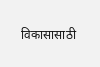विकासासाठी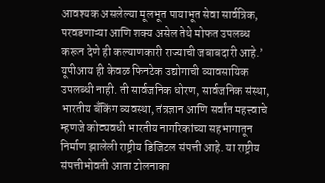आवश्यक असलेल्या मूलभूत पायाभूत सेवा सार्वत्रिक, परवडणाऱ्या आणि शक्य असेल तेथे मोफत उपलब्ध करून देणे ही कल्याणकारी राज्याची जबाबदारी आहे.’ यूपीआय ही केवळ फिनटेक उद्योगाची व्यावसायिक उपलब्धी नाही. ती सार्वजनिक धोरण, सार्वजनिक संस्था, भारतीय बँकिंग व्यवस्था, तंत्रज्ञान आणि सर्वांत महत्त्वाचे म्हणजे कोट्यवधी भारतीय नागरिकांच्या सहभागातून निर्माण झालेली राष्ट्रीय डिजिटल संपत्ती आहे. या राष्ट्रीय संपत्तीभोवती आता टोलनाका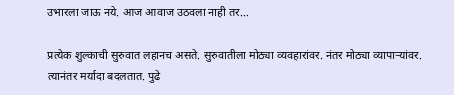उभारला जाऊ नये. आज आवाज उठवला नाही तर…

प्रत्येक शुल्काची सुरुवात लहानच असते. सुरुवातीला मोठ्या व्यवहारांवर. नंतर मोठ्या व्यापाऱ्यांवर. त्यानंतर मर्यादा बदलतात. पुढे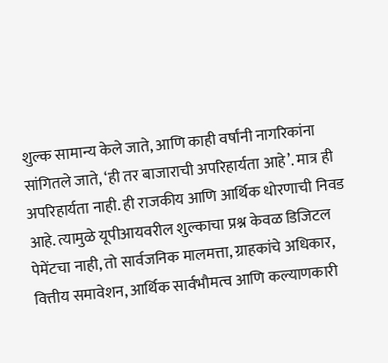शुल्क सामान्य केले जाते, आणि काही वर्षांनी नागरिकांना सांगितले जाते, ‘ही तर बाजाराची अपरिहार्यता आहे’. मात्र ही अपरिहार्यता नाही. ही राजकीय आणि आर्थिक धोरणाची निवड आहे. त्यामुळे यूपीआयवरील शुल्काचा प्रश्न केवळ डिजिटल पेमेंटचा नाही, तो सार्वजनिक मालमत्ता, ग्राहकांचे अधिकार, वित्तीय समावेशन, आर्थिक सार्वभौमत्व आणि कल्याणकारी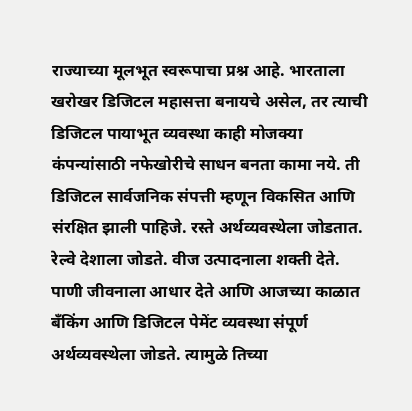राज्याच्या मूलभूत स्वरूपाचा प्रश्न आहे. भारताला खरोखर डिजिटल महासत्ता बनायचे असेल, तर त्याची डिजिटल पायाभूत व्यवस्था काही मोजक्या कंपन्यांसाठी नफेखोरीचे साधन बनता कामा नये. ती डिजिटल सार्वजनिक संपत्ती म्हणून विकसित आणि संरक्षित झाली पाहिजे. रस्ते अर्थव्यवस्थेला जोडतात. रेल्वे देशाला जोडते. वीज उत्पादनाला शक्ती देते. पाणी जीवनाला आधार देते आणि आजच्या काळात बँकिंग आणि डिजिटल पेमेंट व्यवस्था संपूर्ण अर्थव्यवस्थेला जोडते. त्यामुळे तिच्या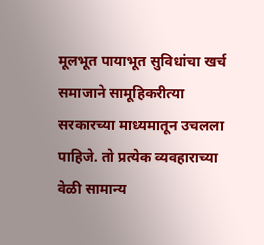मूलभूत पायाभूत सुविधांचा खर्च समाजाने सामूहिकरीत्या सरकारच्या माध्यमातून उचलला पाहिजे. तो प्रत्येक व्यवहाराच्या वेळी सामान्य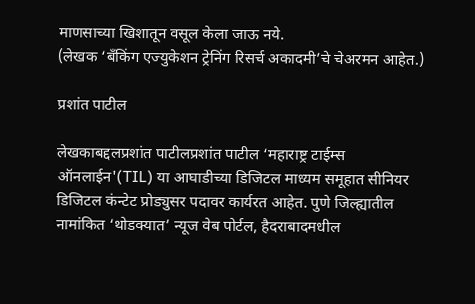माणसाच्या खिशातून वसूल केला जाऊ नये.
(लेखक ‘बँकिंग एज्युकेशन ट्रेनिंग रिसर्च अकादमी’चे चेअरमन आहेत.)

प्रशांत पाटील

लेखकाबद्दलप्रशांत पाटीलप्रशांत पाटील ‘महाराष्ट्र टाईम्स ऑनलाईन'(TIL) या आघाडीच्या डिजिटल माध्यम समूहात सीनियर डिजिटल कंन्टेट प्रोड्युसर पदावर कार्यरत आहेत. पुणे जिल्ह्यातील नामांकित ‘थोडक्यात’ न्यूज वेब पोर्टल, हैदराबादमधील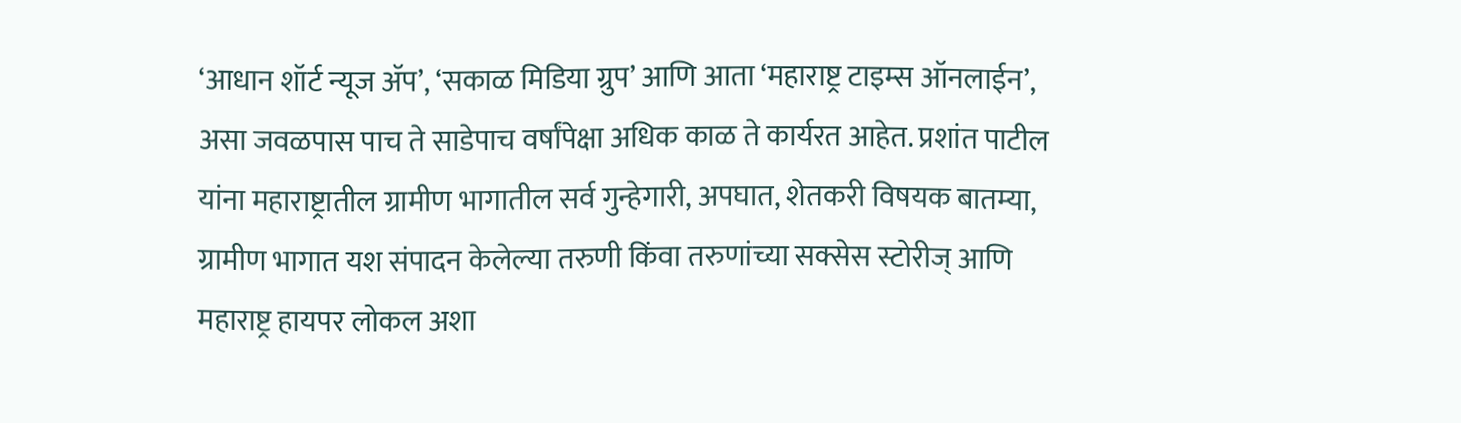‘आधान शॉर्ट न्यूज ॲप’, ‘सकाळ मिडिया ग्रुप’ आणि आता ‘महाराष्ट्र टाइम्स ऑनलाईन’, असा जवळपास पाच ते साडेपाच वर्षांपेक्षा अधिक काळ ते कार्यरत आहेत. प्रशांत पाटील यांना महाराष्ट्रातील ग्रामीण भागातील सर्व गुन्हेगारी, अपघात, शेतकरी विषयक बातम्या, ग्रामीण भागात यश संपादन केलेल्या तरुणी किंवा तरुणांच्या सक्सेस स्टोरीज् आणि महाराष्ट्र हायपर लोकल अशा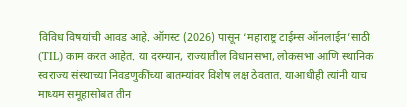विविध विषयांची आवड आहे. ऑगस्ट (2026) पासून ‘महाराष्ट्र टाईम्स ऑनलाईन’साठी (TIL) काम करत आहेत. या दरम्यान, राज्यातील विधानसभा, लोकसभा आणि स्थानिक स्वराज्य संस्थाच्या निवडणुकींच्या बातम्यांवर विशेष लक्ष ठेवतात. याआधीही त्यांनी याच माध्यम समूहासोबत तीन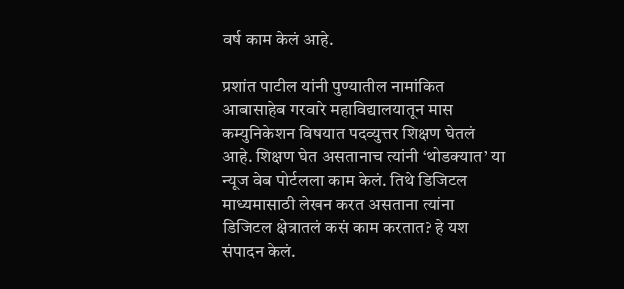वर्ष काम केलं आहे.

प्रशांत पाटील यांनी पुण्यातील नामांकित आबासाहेब गरवारे महाविद्यालयातून मास कम्युनिकेशन विषयात पदव्युत्तर शिक्षण घेतलं आहे. शिक्षण घेत असतानाच त्यांनी ‘थोडक्यात’ या न्यूज वेब पोर्टलला काम केलं. तिथे डिजिटल माध्यमासाठी लेखन करत असताना त्यांना डिजिटल क्षेत्रातलं कसं काम करतात? हे यश संपादन केलं.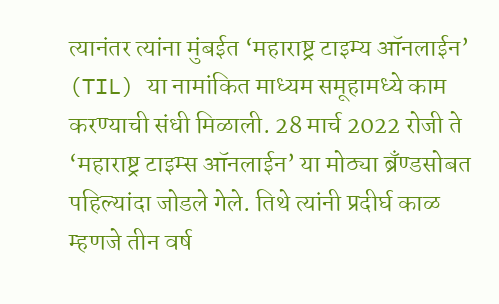त्यानंतर त्यांना मुंबईत ‘महाराष्ट्र टाइम्य ऑनलाईन’ (TIL) या नामांकित माध्यम समूहामध्ये काम करण्याची संधी मिळाली. 28 मार्च 2022 रोजी ते ‘महाराष्ट्र टाइम्स ऑनलाईन’ या मोठ्या ब्रँण्डसोबत पहिल्यांदा जोडले गेले. तिथे त्यांनी प्रदीर्घ काळ म्हणजे तीन वर्ष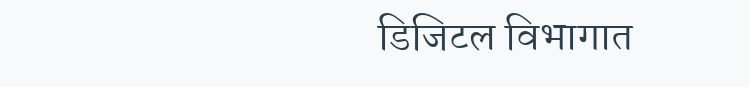डिजिटल विभागात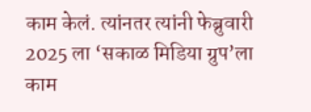काम केलं. त्यांनतर त्यांनी फेब्रुवारी 2025 ला ‘सकाळ मिडिया ग्रुप’ला काम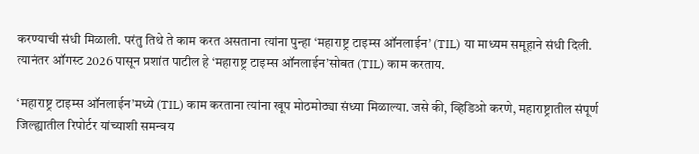करण्याची संधी मिळाली. परंतु तिथे ते काम करत असताना त्यांना पुन्हा ‘महाराष्ट्र टाइम्स ऑनलाईन’ (TIL) या माध्यम समूहाने संधी दिली. त्यानंतर ऑगस्ट 2026 पासून प्रशांत पाटील हे ‘महाराष्ट्र टाइम्स ऑनलाईन’सोबत (TIL) काम करताय.

‘महाराष्ट्र टाइम्स ऑनलाईन’मध्ये (TIL) काम करताना त्यांना खूप मोठमोठ्या संध्या मिळाल्या. जसे की, व्हिडिओ करणे, महाराष्ट्रातील संपूर्ण जिल्ह्यातील रिपोर्टर यांच्याशी समन्वय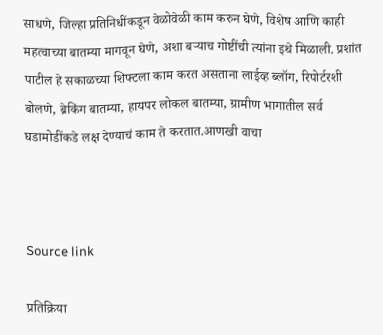साधणे, जिल्हा प्रतिनिधींकडून वेळोवेळी काम करुन घेणे, विशेष आणि काही महत्वाच्या बातम्या मागवून घेणे, अशा बऱ्याच गोष्टींची त्यांना इथे मिळाली. प्रशांत पाटील हे सकाळच्या शिफ्टला काम करत असताना लाईव्ह ब्लॉग, रिपोर्टरशी बोलणे, ब्रेकिंग बातम्या, हायपर लोकल बातम्या, ग्रामीण भागातील सर्व घडामोडींकडे लक्ष देण्याचं काम ते करतात.आणखी वाचा



Source link

प्रतिक्रिया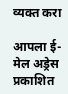व्यक्त करा

आपला ई-मेल अड्रेस प्रकाशित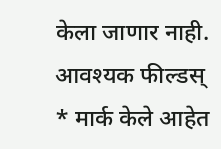केला जाणार नाही. आवश्यक फील्डस् * मार्क केले आहेत